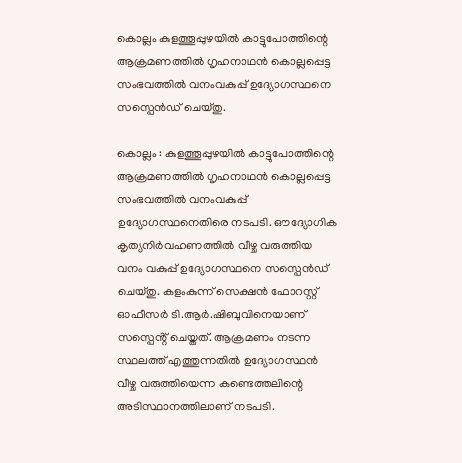കൊല്ലം കുളത്തൂപ്പുഴയിൽ കാട്ടുപോത്തിന്റെ ആക്രമണത്തിൽ ഗൃഹനാഥൻ കൊല്ലപ്പെട്ട സംഭവത്തിൽ വനംവകുപ്പ് ഉദ്യോഗസ്ഥനെ സസ്പെൻഡ് ചെയ്തു.

കൊല്ലം : കുളത്തൂപ്പുഴയിൽ കാട്ടുപോത്തിന്റെ ആക്രമണത്തിൽ ഗൃഹനാഥൻ കൊല്ലപ്പെട്ട സംഭവത്തിൽ വനംവകുപ്പ് ഉദ്യോഗസ്ഥനെതിരെ നടപടി. ഔദ്യോഗിക കൃത്യനിർവഹണത്തിൽ വീഴ്ച വരുത്തിയ വനം വകുപ്പ് ഉദ്യോഗസ്ഥനെ സസ്പെൻഡ് ചെയ്തു. കളംകുന്ന് സെക്ഷൻ ഫോറസ്റ്റ് ഓഫീസർ ടി.ആർ.ഷിബുവിനെയാണ് സസ്പെൻ്റ് ചെയ്തത്. ആക്രമണം നടന്ന സ്ഥലത്ത് എത്തുന്നതിൽ ഉദ്യോഗസ്ഥൻ വീഴ്ച വരുത്തിയെന്ന കണ്ടെത്തലിന്റെ അടിസ്ഥാനത്തിലാണ് നടപടി.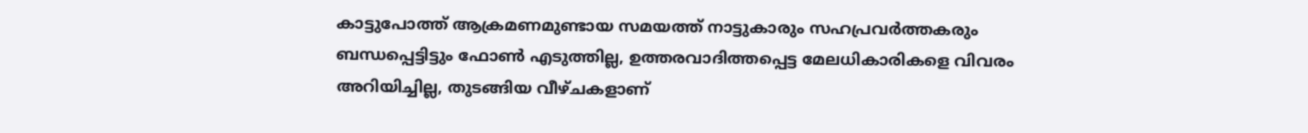കാട്ടുപോത്ത് ആക്രമണമുണ്ടായ സമയത്ത് നാട്ടുകാരും സഹപ്രവർത്തകരും ബന്ധപ്പെട്ടിട്ടും ഫോൺ എടുത്തില്ല, ഉത്തരവാദിത്തപ്പെട്ട മേലധികാരികളെ വിവരം അറിയിച്ചില്ല, തുടങ്ങിയ വീഴ്ചകളാണ്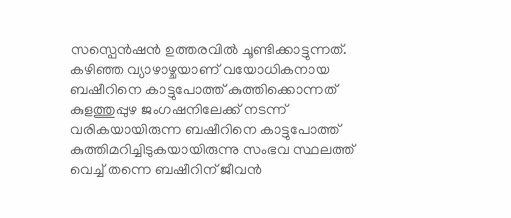സസ്പെൻഷൻ ഉത്തരവിൽ ചൂണ്ടിക്കാട്ടുന്നത്. കഴിഞ്ഞ വ്യാഴാഴ്ചയാണ് വയോധികനായ ബഷീറിനെ കാട്ടുപോത്ത് കുത്തിക്കൊന്നത് കുളത്തുപ്പുഴ ജംഗഷനിലേക്ക് നടന്ന് വരികയായിരുന്ന ബഷീറിനെ കാട്ടുപോത്ത് കുത്തിമറിച്ചിടുകയായിരുന്നു സംഭവ സ്ഥലത്ത് വെച്ച് തന്നെ ബഷീറിന് ജീവന്‍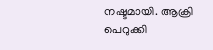നഷ്ടമായി. ആക്രി പെറുക്കി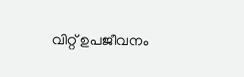വിറ്റ് ഉപജീവനം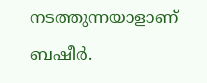നടത്തുന്നയാളാണ് ബഷീർ.